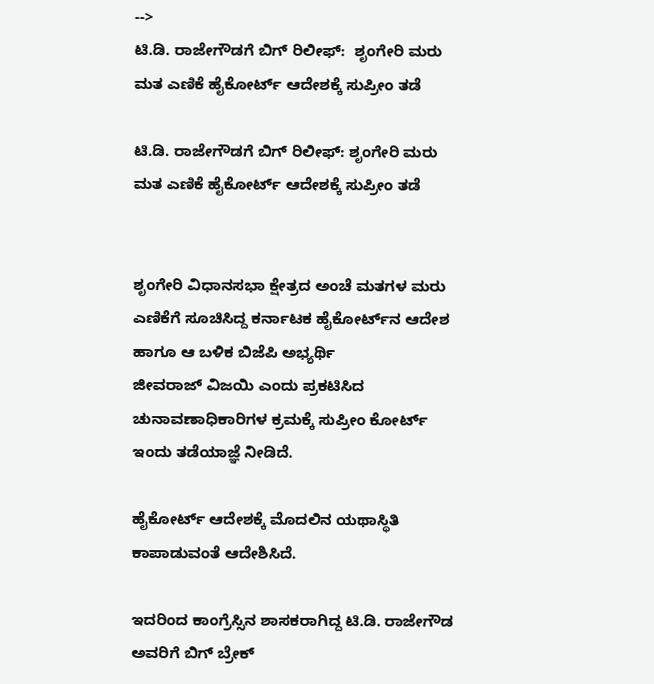-->
ಟಿ.ಡಿ. ರಾಜೇಗೌಡಗೆ ಬಿಗ್ ರಿಲೀಫ್:  ಶೃಂಗೇರಿ ಮರು ಮತ ಎಣಿಕೆ ಹೈಕೋರ್ಟ್ ಆದೇಶಕ್ಕೆ ಸುಪ್ರೀಂ ತಡೆ

ಟಿ.ಡಿ. ರಾಜೇಗೌಡಗೆ ಬಿಗ್ ರಿಲೀಫ್: ಶೃಂಗೇರಿ ಮರು ಮತ ಎಣಿಕೆ ಹೈಕೋರ್ಟ್ ಆದೇಶಕ್ಕೆ ಸುಪ್ರೀಂ ತಡೆ


ಶೃಂಗೇರಿ ವಿಧಾನಸಭಾ ಕ್ಷೇತ್ರದ ಅಂಚೆ ಮತಗಳ ಮರು ಎಣಿಕೆಗೆ ಸೂಚಿಸಿದ್ದ ಕರ್ನಾಟಕ ಹೈಕೋರ್ಟ್‌ನ ಆದೇಶ ಹಾಗೂ ಆ ಬಳಿಕ ಬಿಜೆಪಿ ಅಭ್ಯರ್ಥಿ
ಜೀವರಾಜ್ ವಿಜಯಿ ಎಂದು ಪ್ರಕಟಿಸಿದ ಚುನಾವಣಾಧಿಕಾರಿಗಳ ಕ್ರಮಕ್ಕೆ ಸುಪ್ರೀಂ ಕೋರ್ಟ್ ಇಂದು ತಡೆಯಾಜ್ಞೆ ನೀಡಿದೆ.

ಹೈಕೋರ್ಟ್ ಆದೇಶಕ್ಕೆ ಮೊದಲಿನ ಯಥಾಸ್ಥಿತಿ ಕಾಪಾಡುವಂತೆ ಆದೇಶಿಸಿದೆ.

ಇದರಿಂದ ಕಾಂಗ್ರೆಸ್ಸಿನ ಶಾಸಕರಾಗಿದ್ದ ಟಿ.ಡಿ. ರಾಜೇಗೌಡ ಅವರಿಗೆ ಬಿಗ್ ಬ್ರೇಕ್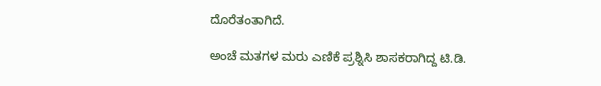ದೊರೆತಂತಾಗಿದೆ.

ಅಂಚೆ ಮತಗಳ ಮರು ಎಣಿಕೆ ಪ್ರಶ್ನಿಸಿ ಶಾಸಕರಾಗಿದ್ದ ಟಿ.ಡಿ.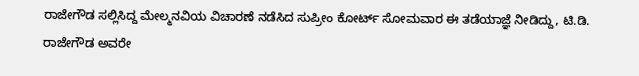ರಾಜೇಗೌಡ ಸಲ್ಲಿಸಿದ್ದ ಮೇಲ್ಮನವಿಯ ವಿಚಾರಣೆ ನಡೆಸಿದ ಸುಪ್ರೀಂ ಕೋರ್ಟ್‌ ಸೋಮವಾರ ಈ ತಡೆಯಾಜ್ಞೆ ನೀಡಿದ್ದು, ಟಿ.ಡಿ. ರಾಜೇಗೌಡ ಅವರೇ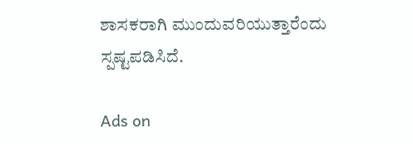ಶಾಸಕರಾಗಿ ಮುಂದುವರಿಯುತ್ತಾರೆಂದು ಸ್ಪಷ್ಟಪಡಿಸಿದೆ.

Ads on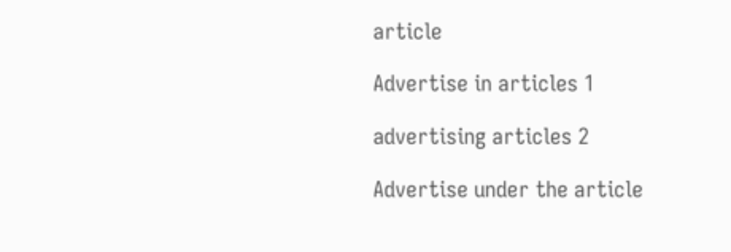article

Advertise in articles 1

advertising articles 2

Advertise under the article